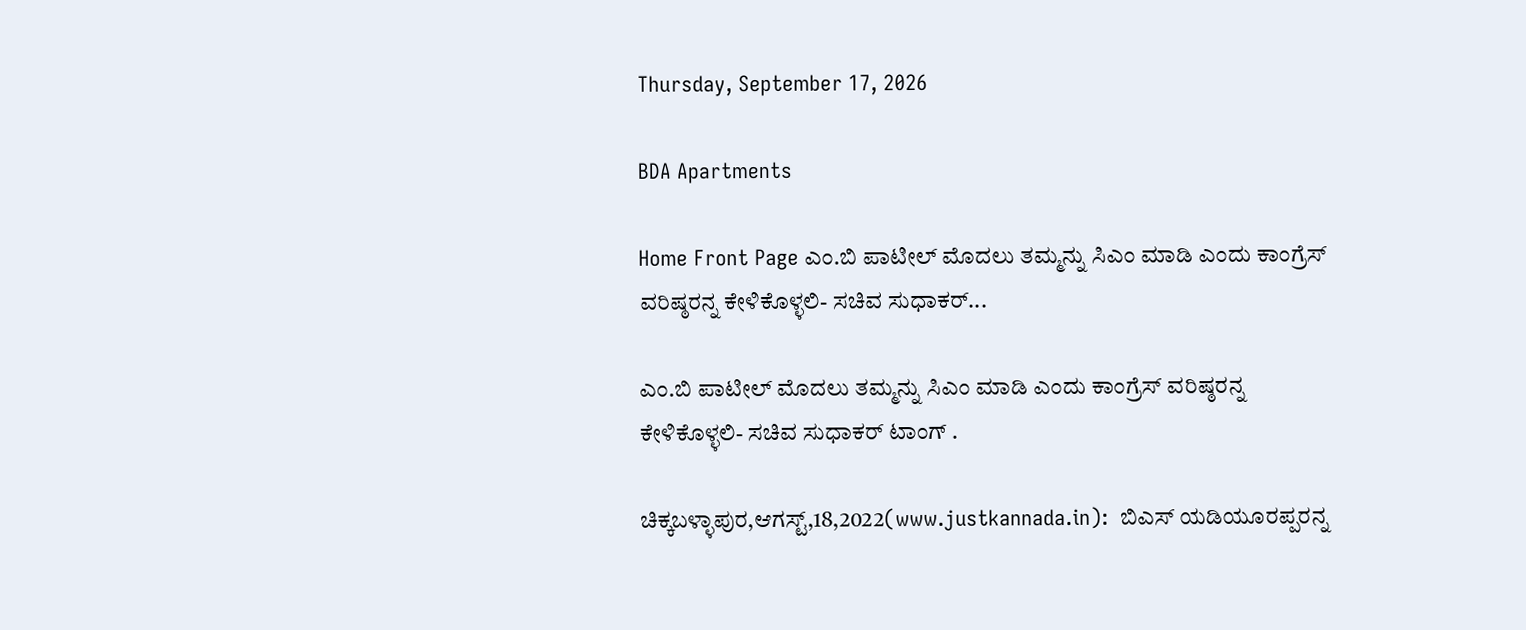Thursday, September 17, 2026

BDA Apartments

Home Front Page ಎಂ.ಬಿ ಪಾಟೀಲ್ ಮೊದಲು ತಮ್ಮನ್ನು ಸಿಎಂ ಮಾಡಿ ಎಂದು ಕಾಂಗ್ರೆಸ್ ವರಿಷ್ಠರನ್ನ ಕೇಳಿಕೊಳ್ಳಲಿ- ಸಚಿವ ಸುಧಾಕರ್...

ಎಂ.ಬಿ ಪಾಟೀಲ್ ಮೊದಲು ತಮ್ಮನ್ನು ಸಿಎಂ ಮಾಡಿ ಎಂದು ಕಾಂಗ್ರೆಸ್ ವರಿಷ್ಠರನ್ನ ಕೇಳಿಕೊಳ್ಳಲಿ- ಸಚಿವ ಸುಧಾಕರ್ ಟಾಂಗ್ .

ಚಿಕ್ಕಬಳ್ಳಾಪುರ,ಆಗಸ್ಟ್,18,2022(www.justkannada.in):  ಬಿಎಸ್ ಯಡಿಯೂರಪ್ಪರನ್ನ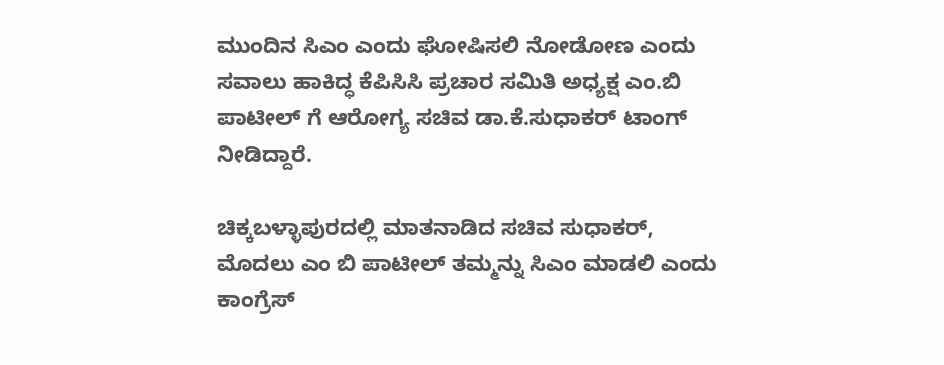ಮುಂದಿನ ಸಿಎಂ ಎಂದು ಘೋಷಿಸಲಿ ನೋಡೋಣ ಎಂದು ಸವಾಲು ಹಾಕಿದ್ಧ ಕೆಪಿಸಿಸಿ ಪ್ರಚಾರ ಸಮಿತಿ ಅಧ್ಯಕ್ಷ ಎಂ.ಬಿ ಪಾಟೀಲ್ ‍ಗೆ ಆರೋಗ್ಯ ಸಚಿವ ಡಾ.ಕೆ.ಸುಧಾಕರ್ ಟಾಂಗ್ ನೀಡಿದ್ದಾರೆ.

ಚಿಕ್ಕಬಳ್ಳಾಪುರದಲ್ಲಿ ಮಾತನಾಡಿದ ಸಚಿವ ಸುಧಾಕರ್, ಮೊದಲು ಎಂ ಬಿ ಪಾಟೀಲ್ ತಮ್ಮನ್ನು ಸಿಎಂ ಮಾಡಲಿ ಎಂದು ಕಾಂಗ್ರೆಸ್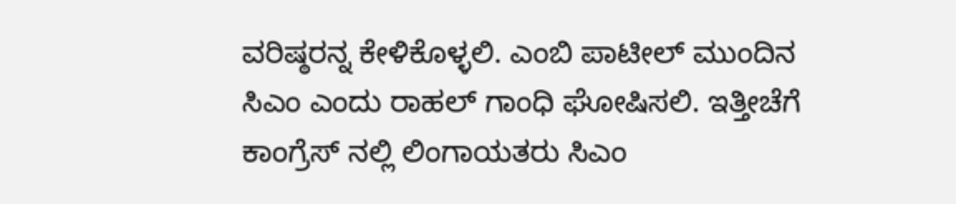ವರಿಷ್ಠರನ್ನ ಕೇಳಿಕೊಳ್ಳಲಿ. ಎಂಬಿ ಪಾಟೀಲ್ ಮುಂದಿನ ಸಿಎಂ ಎಂದು ರಾಹಲ್ ಗಾಂಧಿ ಘೋಷಿಸಲಿ. ಇತ್ತೀಚೆಗೆ ಕಾಂಗ್ರೆಸ್ ನಲ್ಲಿ ಲಿಂಗಾಯತರು ಸಿಎಂ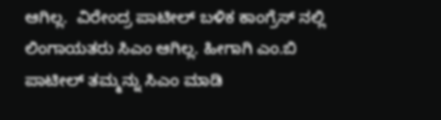ಆಗಿಲ್ಲ.  ವಿರೇಂದ್ರ ಪಾಟೀಲ್ ಬಳಿಕ ಕಾಂಗ್ರೆಸ್ ನಲ್ಲಿ ಲಿಂಗಾಯತರು ಸಿಎಂ ಆಗಿಲ್ಲ. ಹೀಗಾಗಿ ಎಂ.ಬಿ ಪಾಟೀಲ್ ತಮ್ಮನ್ನು ಸಿಎಂ ಮಾಡಿ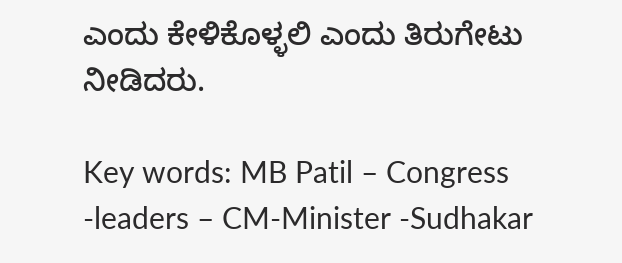ಎಂದು ಕೇಳಿಕೊಳ್ಳಲಿ ಎಂದು ತಿರುಗೇಟು ನೀಡಿದರು.

Key words: MB Patil – Congress -leaders – CM-Minister -Sudhakar